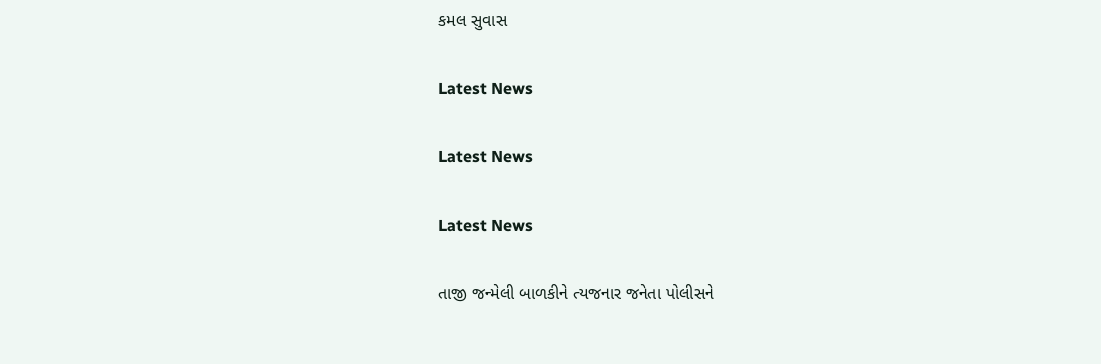કમલ સુવાસ

Latest News

Latest News

Latest News

તાજી જન્મેલી બાળકીને ત્યજનાર જનેતા પોલીસને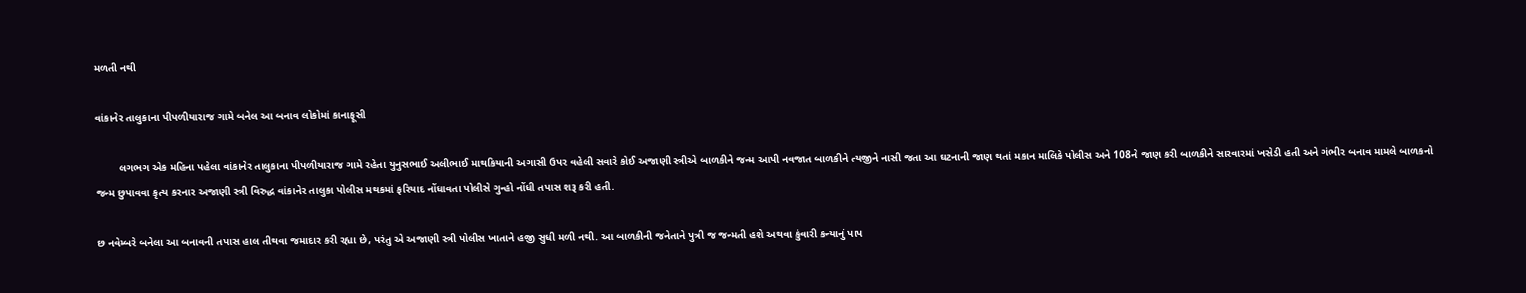મળતી નથી

વાંકાનેર તાલુકાના પીપળીયારાજ ગામે બનેલ આ બનાવ લોકોમાં કાનાફૂસી

        લગભગ એક મહિના પહેલા વાંકાનેર તાલુકાના પીપળીયારાજ ગામે રહેતા યુનુસભાઈ અલીભાઈ માથકિયાની અગાસી ઉપર વહેલી સવારે કોઈ અજાણી સ્ત્રીએ બાળકીને જન્મ આપી નવજાત બાળકીને ત્યજીને નાસી જતા આ ઘટનાની જાણ થતાં મકાન માલિકે પોલીસ અને 108ને જાણ કરી બાળકીને સારવારમાં ખસેડી હતી અને ગંભીર બનાવ મામલે બાળકનો જન્મ છુપાવવા કૃત્ય કરનાર અજાણી સ્ત્રી વિરુદ્ધ વાંકાનેર તાલુકા પોલીસ મથકમાં ફરિયાદ નોંધાવતા પોલીસે ગુન્હો નોંધી તપાસ શરૂ કરી હતી.

છ નવેમ્બરે બનેલા આ બનાવની તપાસ હાલ તીથવા જમાદાર કરી રહ્યા છે, પરંતુ એ અજાણી સ્ત્રી પોલીસ ખાતાને હજી સુધી મળી નથી. આ બાળકીની જનેતાને પુત્રી જ જન્મતી હશે અથવા કુંવારી કન્યાનું પાપ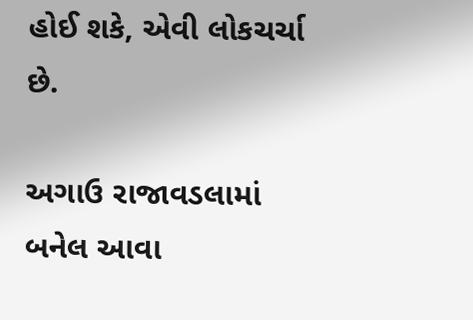હોઈ શકે, એવી લોકચર્ચા છે.

અગાઉ રાજાવડલામાં બનેલ આવા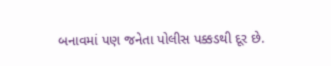બનાવમાં પણ જનેતા પોલીસ પક્કડથી દૂર છે.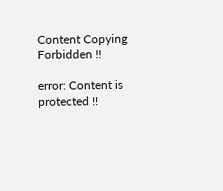Content Copying Forbidden !!

error: Content is protected !!